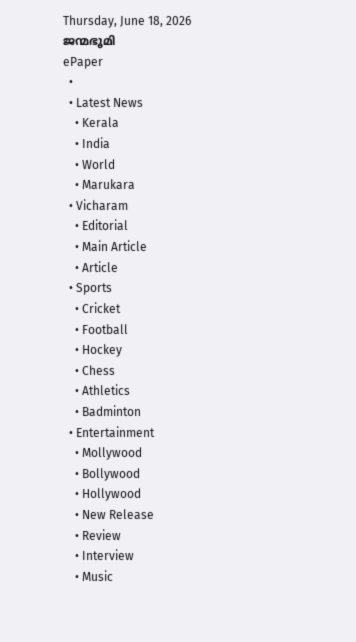Thursday, June 18, 2026
ജന്മഭൂമി
ePaper
  •
  • Latest News
    • Kerala
    • India
    • World
    • Marukara
  • Vicharam
    • Editorial
    • Main Article
    • Article
  • Sports
    • Cricket
    • Football
    • Hockey
    • Chess
    • Athletics
    • Badminton
  • Entertainment
    • Mollywood
    • Bollywood
    • Hollywood
    • New Release
    • Review
    • Interview
    • Music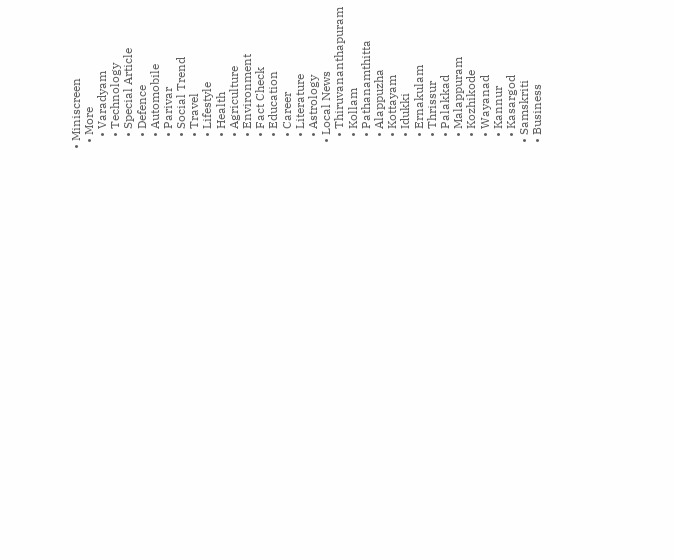• Miniscreen
  • More
    • Varadyam
    • Technology
    • Special Article
    • Defence
    • Automobile
    • Parivar
    • Social Trend
    • Travel
    • Lifestyle
    • Health
    • Agriculture
    • Environment
    • Fact Check
    • Education
    • Career
    • Literature
    • Astrology
  • Local News
    • Thiruvananthapuram
    • Kollam
    • Pathanamthitta
    • Alappuzha
    • Kottayam
    • Idukki
    • Ernakulam
    • Thrissur
    • Palakkad
    • Malappuram
    • Kozhikode
    • Wayanad
    • Kannur
    • Kasargod
  • Samskriti
  • Business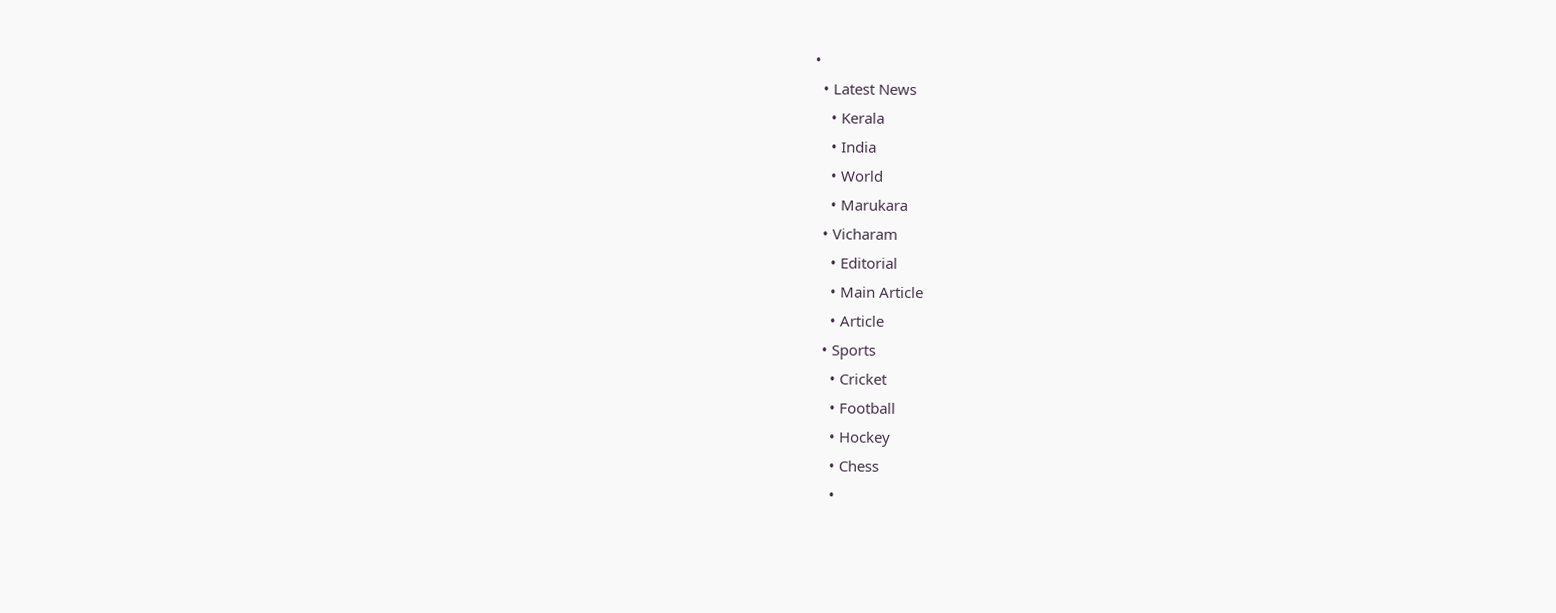•
  • Latest News
    • Kerala
    • India
    • World
    • Marukara
  • Vicharam
    • Editorial
    • Main Article
    • Article
  • Sports
    • Cricket
    • Football
    • Hockey
    • Chess
    •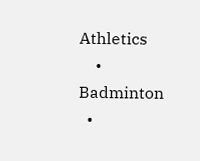Athletics
    • Badminton
  •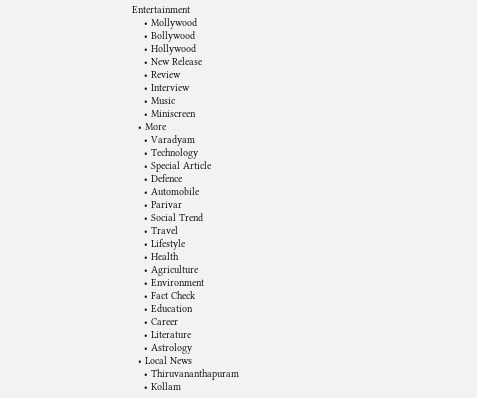Entertainment
    • Mollywood
    • Bollywood
    • Hollywood
    • New Release
    • Review
    • Interview
    • Music
    • Miniscreen
  • More
    • Varadyam
    • Technology
    • Special Article
    • Defence
    • Automobile
    • Parivar
    • Social Trend
    • Travel
    • Lifestyle
    • Health
    • Agriculture
    • Environment
    • Fact Check
    • Education
    • Career
    • Literature
    • Astrology
  • Local News
    • Thiruvananthapuram
    • Kollam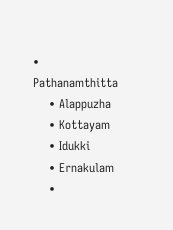• Pathanamthitta
    • Alappuzha
    • Kottayam
    • Idukki
    • Ernakulam
    •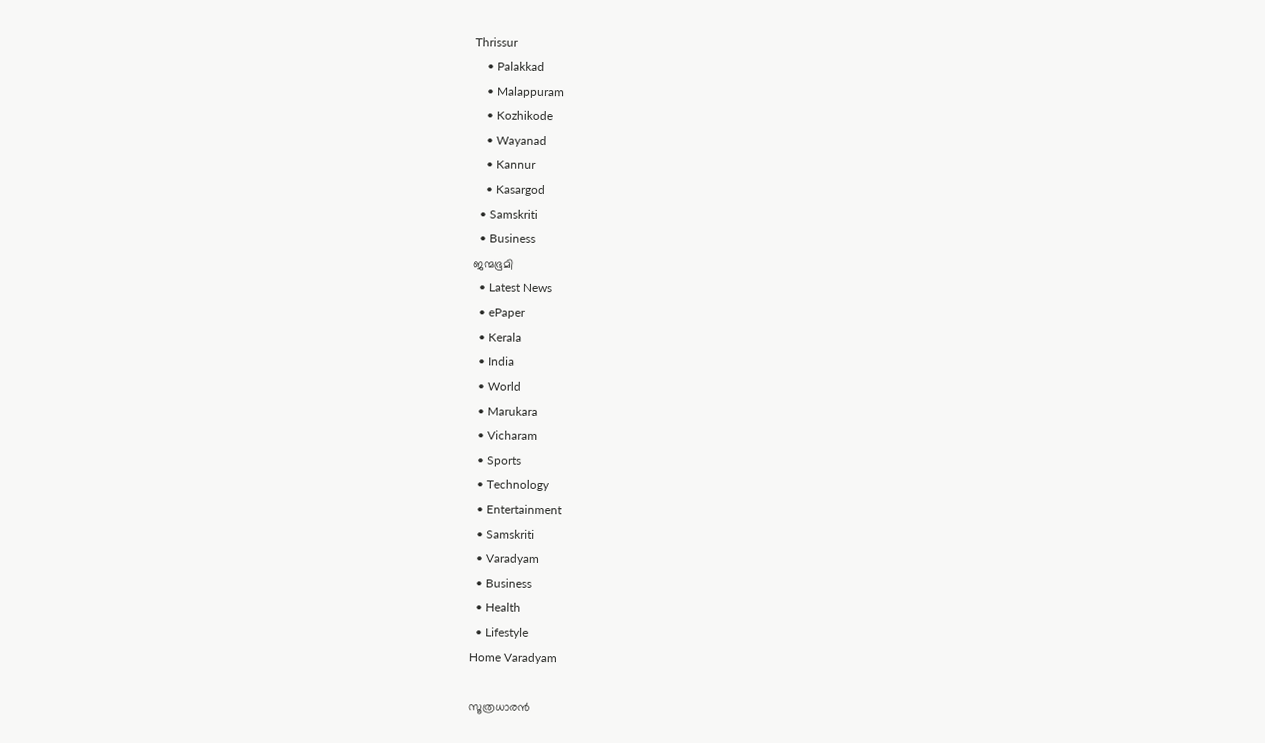Thrissur
    • Palakkad
    • Malappuram
    • Kozhikode
    • Wayanad
    • Kannur
    • Kasargod
  • Samskriti
  • Business
ജന്മഭൂമി
  • Latest News
  • ePaper
  • Kerala
  • India
  • World
  • Marukara
  • Vicharam
  • Sports
  • Technology
  • Entertainment
  • Samskriti
  • Varadyam
  • Business
  • Health
  • Lifestyle
Home Varadyam

സൂത്രധാരന്‍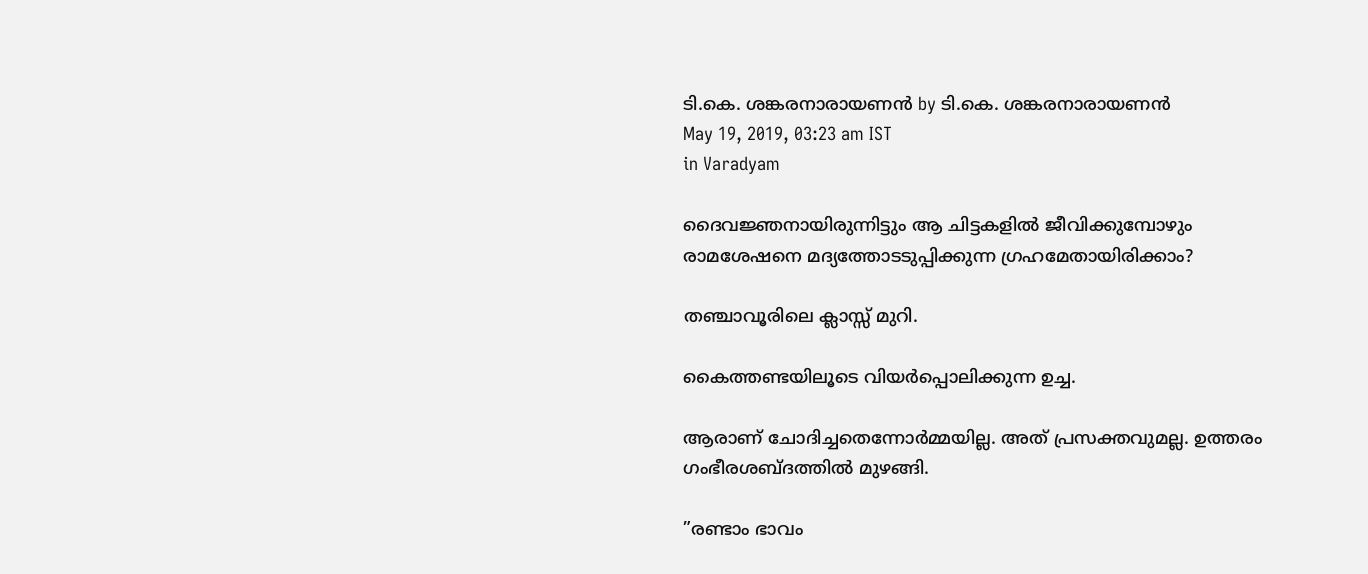ടി.കെ. ശങ്കരനാരായണന്‍ by ടി.കെ. ശങ്കരനാരായണന്‍
May 19, 2019, 03:23 am IST
in Varadyam

ദൈവജ്ഞനായിരുന്നിട്ടും ആ ചിട്ടകളില്‍ ജീവിക്കുമ്പോഴും രാമശേഷനെ മദ്യത്തോടടുപ്പിക്കുന്ന ഗ്രഹമേതായിരിക്കാം?

തഞ്ചാവൂരിലെ ക്ലാസ്സ് മുറി.

കൈത്തണ്ടയിലൂടെ വിയര്‍പ്പൊലിക്കുന്ന ഉച്ച.

ആരാണ് ചോദിച്ചതെന്നോര്‍മ്മയില്ല. അത് പ്രസക്തവുമല്ല. ഉത്തരം ഗംഭീരശബ്ദത്തില്‍ മുഴങ്ങി.

”രണ്ടാം ഭാവം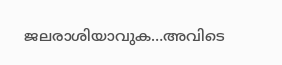ജലരാശിയാവുക…അവിടെ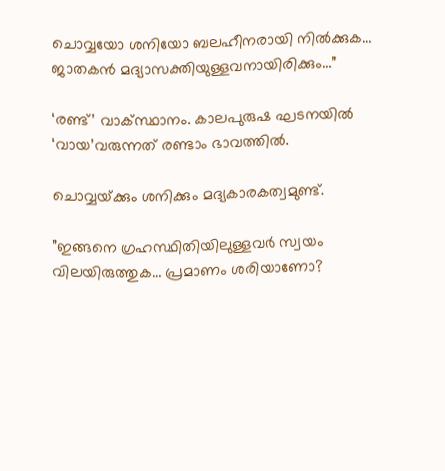ചൊവ്വയോ ശനിയോ ബലഹീനരായി നില്‍ക്കുക… ജാതകന്‍ മദ്യാസക്തിയുള്ളവനായിരിക്കും…”

‘രണ്ട്’ വാക്സ്ഥാനം. കാലപുരുഷ ഘടനയില്‍ ‘വായ’വരുന്നത് രണ്ടാം ഭാവത്തില്‍.

ചൊവ്വയ്‌ക്കും ശനിക്കും മദ്യകാരകത്വമുണ്ട്.

”ഇങ്ങനെ ഗ്രഹസ്ഥിതിയിലുള്ളവര്‍ സ്വയം വിലയിരുത്തുക… പ്രമാണം ശരിയാണോ?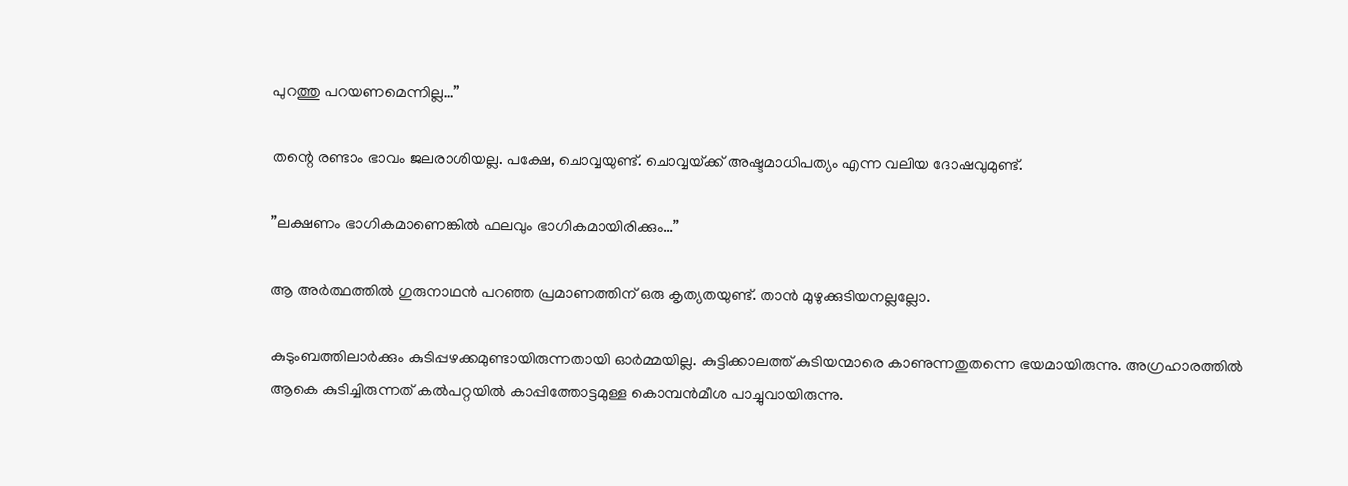പുറത്തു പറയണമെന്നില്ല…”

തന്റെ രണ്ടാം ഭാവം ജലരാശിയല്ല. പക്ഷേ, ചൊവ്വയുണ്ട്. ചൊവ്വയ്‌ക്ക് അഷ്ടമാധിപത്യം എന്ന വലിയ ദോഷവുമുണ്ട്.

”ലക്ഷണം ഭാഗികമാണെങ്കില്‍ ഫലവും ഭാഗികമായിരിക്കും…”

ആ അര്‍ത്ഥത്തില്‍ ഗുരുനാഥന്‍ പറഞ്ഞ പ്രമാണത്തിന് ഒരു കൃത്യതയുണ്ട്. താന്‍ മുഴുക്കുടിയനല്ലല്ലോ.

കുടുംബത്തിലാര്‍ക്കും കുടിപ്പഴക്കമുണ്ടായിരുന്നതായി ഓര്‍മ്മയില്ല. കുട്ടിക്കാലത്ത് കുടിയന്മാരെ കാണുന്നതുതന്നെ ഭയമായിരുന്നു. അഗ്രഹാരത്തില്‍ ആകെ കുടിച്ചിരുന്നത് കല്‍പറ്റയില്‍ കാപ്പിത്തോട്ടമുള്ള കൊമ്പന്‍മീശ പാച്ചുവായിരുന്നു.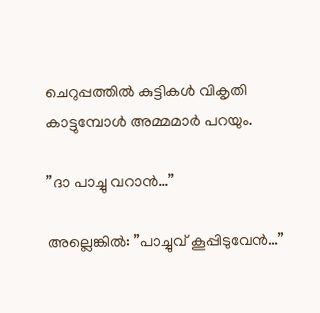ചെറുപ്പത്തില്‍ കുട്ടികള്‍ വികൃതി കാട്ടുമ്പോള്‍ അമ്മമാര്‍ പറയും.

”ദാ പാച്ചു വറാന്‍…”

അല്ലെങ്കില്‍: ”പാച്ചുവ് കൂപ്പിടുവേന്‍…”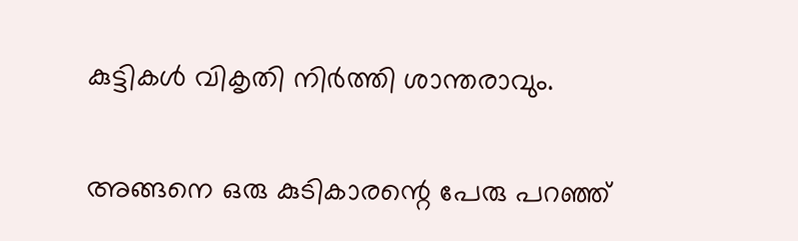കുട്ടികള്‍ വികൃതി നിര്‍ത്തി ശാന്തരാവും.

അങ്ങനെ ഒരു കുടികാരന്റെ പേരു പറഞ്ഞ്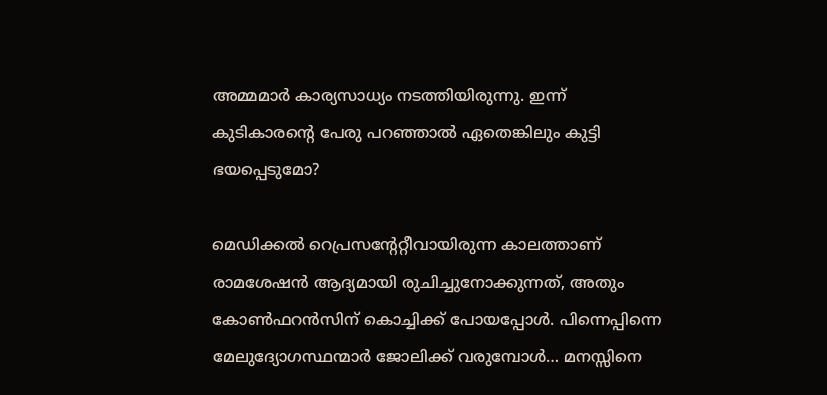അമ്മമാര്‍ കാര്യസാധ്യം നടത്തിയിരുന്നു. ഇന്ന് കുടികാരന്റെ പേരു പറഞ്ഞാല്‍ ഏതെങ്കിലും കുട്ടി ഭയപ്പെടുമോ?

മെഡിക്കല്‍ റെപ്രസന്റേറ്റീവായിരുന്ന കാലത്താണ് രാമശേഷന്‍ ആദ്യമായി രുചിച്ചുനോക്കുന്നത്, അതും കോണ്‍ഫറന്‍സിന് കൊച്ചിക്ക് പോയപ്പോള്‍. പിന്നെപ്പിന്നെ മേലുദ്യോഗസ്ഥന്മാര്‍ ജോലിക്ക് വരുമ്പോള്‍… മനസ്സിനെ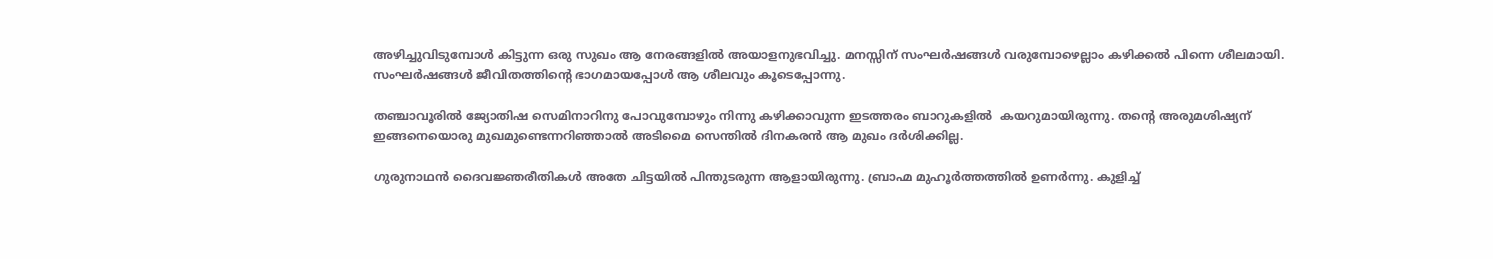അഴിച്ചുവിടുമ്പോള്‍ കിട്ടുന്ന ഒരു സുഖം ആ നേരങ്ങളില്‍ അയാളനുഭവിച്ചു. മനസ്സിന് സംഘര്‍ഷങ്ങള്‍ വരുമ്പോഴെല്ലാം കഴിക്കല്‍ പിന്നെ ശീലമായി. സംഘര്‍ഷങ്ങള്‍ ജീവിതത്തിന്റെ ഭാഗമായപ്പോള്‍ ആ ശീലവും കൂടെപ്പോന്നു.

തഞ്ചാവൂരില്‍ ജ്യോതിഷ സെമിനാറിനു പോവുമ്പോഴും നിന്നു കഴിക്കാവുന്ന ഇടത്തരം ബാറുകളില്‍  കയറുമായിരുന്നു. തന്റെ അരുമശിഷ്യന് ഇങ്ങനെയൊരു മുഖമുണ്ടെന്നറിഞ്ഞാല്‍ അടിമൈ സെന്തില്‍ ദിനകരന്‍ ആ മുഖം ദര്‍ശിക്കില്ല.

ഗുരുനാഥന്‍ ദൈവജ്ഞരീതികള്‍ അതേ ചിട്ടയില്‍ പിന്തുടരുന്ന ആളായിരുന്നു. ബ്രാഹ്മ മുഹൂര്‍ത്തത്തില്‍ ഉണര്‍ന്നു. കുളിച്ച്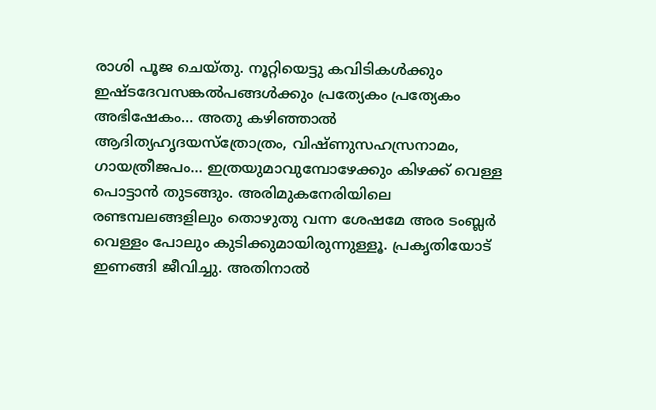രാശി പൂജ ചെയ്തു. നൂറ്റിയെട്ടു കവിടികള്‍ക്കും ഇഷ്ടദേവസങ്കല്‍പങ്ങള്‍ക്കും പ്രത്യേകം പ്രത്യേകം അഭിഷേകം… അതു കഴിഞ്ഞാല്‍ ആദിത്യഹൃദയസ്‌ത്രോത്രം, വിഷ്ണുസഹസ്രനാമം, ഗായത്രീജപം… ഇത്രയുമാവുമ്പോഴേക്കും കിഴക്ക് വെള്ള പൊട്ടാന്‍ തുടങ്ങും. അരിമുകനേരിയിലെ രണ്ടമ്പലങ്ങളിലും തൊഴുതു വന്ന ശേഷമേ അര ടംബ്ലര്‍ വെള്ളം പോലും കുടിക്കുമായിരുന്നുള്ളൂ. പ്രകൃതിയോട് ഇണങ്ങി ജീവിച്ചു. അതിനാല്‍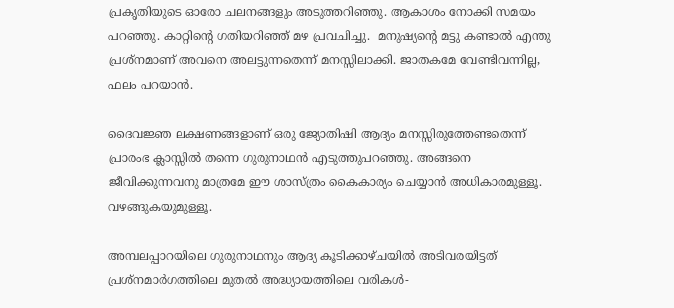പ്രകൃതിയുടെ ഓരോ ചലനങ്ങളും അടുത്തറിഞ്ഞു. ആകാശം നോക്കി സമയം പറഞ്ഞു. കാറ്റിന്റെ ഗതിയറിഞ്ഞ് മഴ പ്രവചിച്ചു.  മനുഷ്യന്റെ മട്ടു കണ്ടാല്‍ എന്തു പ്രശ്‌നമാണ് അവനെ അലട്ടുന്നതെന്ന് മനസ്സിലാക്കി. ജാതകമേ വേണ്ടിവന്നില്ല, ഫലം പറയാന്‍.

ദൈവജ്ഞ ലക്ഷണങ്ങളാണ് ഒരു ജ്യോതിഷി ആദ്യം മനസ്സിരുത്തേണ്ടതെന്ന് പ്രാരംഭ ക്ലാസ്സില്‍ തന്നെ ഗുരുനാഥന്‍ എടുത്തുപറഞ്ഞു. അങ്ങനെ ജീവിക്കുന്നവനു മാത്രമേ ഈ ശാസ്ത്രം കൈകാര്യം ചെയ്യാന്‍ അധികാരമുള്ളൂ. വഴങ്ങുകയുമുള്ളൂ.

അമ്പലപ്പാറയിലെ ഗുരുനാഥനും ആദ്യ കൂടിക്കാഴ്ചയില്‍ അടിവരയിട്ടത് പ്രശ്‌നമാര്‍ഗത്തിലെ മുതല്‍ അദ്ധ്യായത്തിലെ വരികള്‍-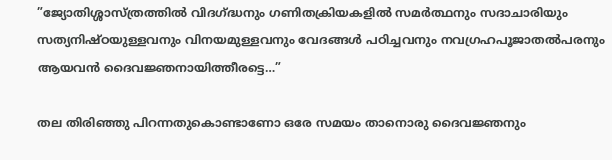”ജ്യോതിശ്ശാസ്ത്രത്തില്‍ വിദഗ്‌ദ്ധനും ഗണിതക്രിയകളില്‍ സമര്‍ത്ഥനും സദാചാരിയും സത്യനിഷ്ഠയുള്ളവനും വിനയമുള്ളവനും വേദങ്ങള്‍ പഠിച്ചവനും നവഗ്രഹപൂജാതല്‍പരനും ആയവന്‍ ദൈവജ്ഞനായിത്തീരട്ടെ…”

തല തിരിഞ്ഞു പിറന്നതുകൊണ്ടാണോ ഒരേ സമയം താനൊരു ദൈവജ്ഞനും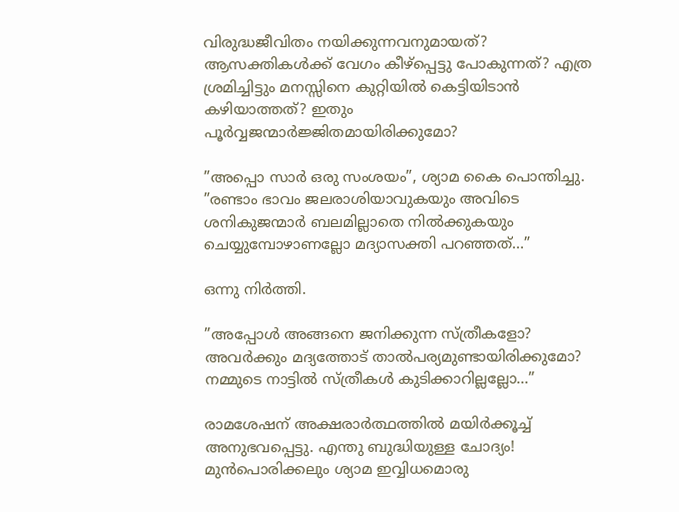വിരുദ്ധജീവിതം നയിക്കുന്നവനുമായത്? ആസക്തികള്‍ക്ക് വേഗം കീഴ്‌പ്പെട്ടു പോകുന്നത്? എത്ര ശ്രമിച്ചിട്ടും മനസ്സിനെ കുറ്റിയില്‍ കെട്ടിയിടാന്‍ കഴിയാത്തത്? ഇതും പൂര്‍വ്വജന്മാര്‍ജ്ജിതമായിരിക്കുമോ?

”അപ്പൊ സാര്‍ ഒരു സംശയം”, ശ്യാമ കൈ പൊന്തിച്ചു. ”രണ്ടാം ഭാവം ജലരാശിയാവുകയും അവിടെ ശനികുജന്മാര്‍ ബലമില്ലാതെ നില്‍ക്കുകയും ചെയ്യുമ്പോഴാണല്ലോ മദ്യാസക്തി പറഞ്ഞത്…”

ഒന്നു നിര്‍ത്തി.

”അപ്പോള്‍ അങ്ങനെ ജനിക്കുന്ന സ്ത്രീകളോ? അവര്‍ക്കും മദ്യത്തോട് താല്‍പര്യമുണ്ടായിരിക്കുമോ? നമ്മുടെ നാട്ടില്‍ സ്ത്രീകള്‍ കുടിക്കാറില്ലല്ലോ…”

രാമശേഷന് അക്ഷരാര്‍ത്ഥത്തില്‍ മയിര്‍ക്കൂച്ച് അനുഭവപ്പെട്ടു. എന്തു ബുദ്ധിയുള്ള ചോദ്യം! മുന്‍പൊരിക്കലും ശ്യാമ ഇവ്വിധമൊരു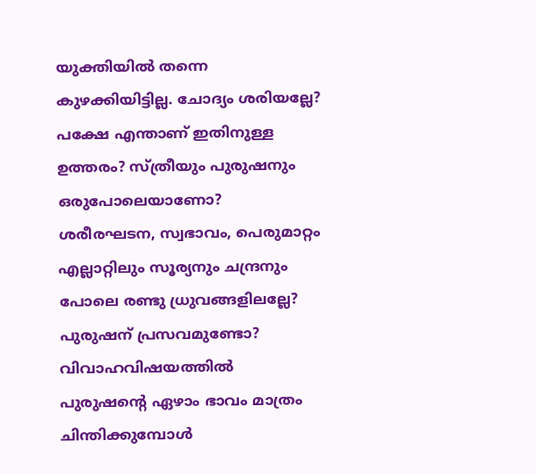യുക്തിയില്‍ തന്നെ കുഴക്കിയിട്ടില്ല. ചോദ്യം ശരിയല്ലേ? പക്ഷേ എന്താണ് ഇതിനുള്ള ഉത്തരം? സ്ത്രീയും പുരുഷനും ഒരുപോലെയാണോ? ശരീരഘടന, സ്വഭാവം, പെരുമാറ്റം എല്ലാറ്റിലും സൂര്യനും ചന്ദ്രനും പോലെ രണ്ടു ധ്രുവങ്ങളിലല്ലേ? പുരുഷന് പ്രസവമുണ്ടോ? വിവാഹവിഷയത്തില്‍ പുരുഷന്റെ ഏഴാം ഭാവം മാത്രം ചിന്തിക്കുമ്പോള്‍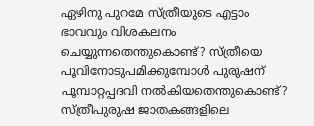ഏഴിനു പുറമേ സ്ത്രീയുടെ എട്ടാം ഭാവവും വിശകലനം ചെയ്യുന്നതെന്തുകൊണ്ട്? സ്ത്രീയെ പൂവിനോടുപമിക്കുമ്പോള്‍ പുരുഷന് പൂമ്പാറ്റപ്പദവി നല്‍കിയതെന്തുകൊണ്ട്? സ്ത്രീപുരുഷ ജാതകങ്ങളിലെ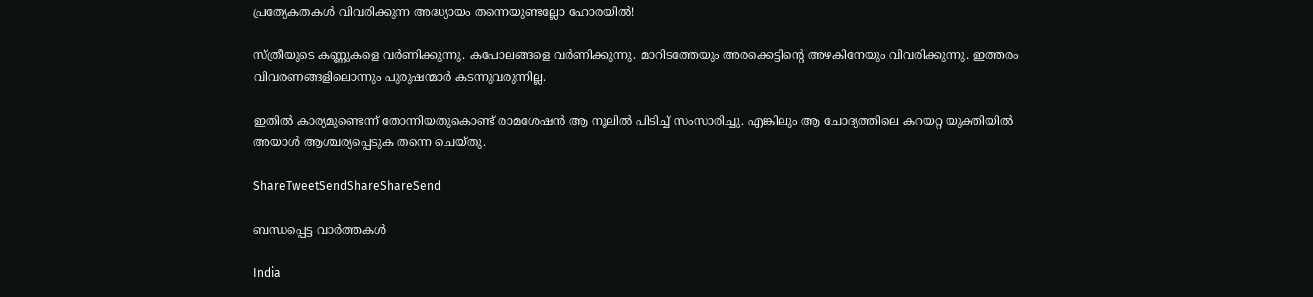പ്രത്യേകതകള്‍ വിവരിക്കുന്ന അദ്ധ്യായം തന്നെയുണ്ടല്ലോ ഹോരയില്‍!

സ്ത്രീയുടെ കണ്ണുകളെ വര്‍ണിക്കുന്നു. കപോലങ്ങളെ വര്‍ണിക്കുന്നു. മാറിടത്തേയും അരക്കെട്ടിന്റെ അഴകിനേയും വിവരിക്കുന്നു. ഇത്തരം വിവരണങ്ങളിലൊന്നും പുരുഷന്മാര്‍ കടന്നുവരുന്നില്ല.

ഇതില്‍ കാര്യമുണ്ടെന്ന് തോന്നിയതുകൊണ്ട് രാമശേഷന്‍ ആ നൂലില്‍ പിടിച്ച് സംസാരിച്ചു. എങ്കിലും ആ ചോദ്യത്തിലെ കറയറ്റ യുക്തിയില്‍ അയാള്‍ ആശ്ചര്യപ്പെടുക തന്നെ ചെയ്തു.

ShareTweetSendShareShareSend

ബന്ധപ്പെട്ട വാര്‍ത്തകള്‍

India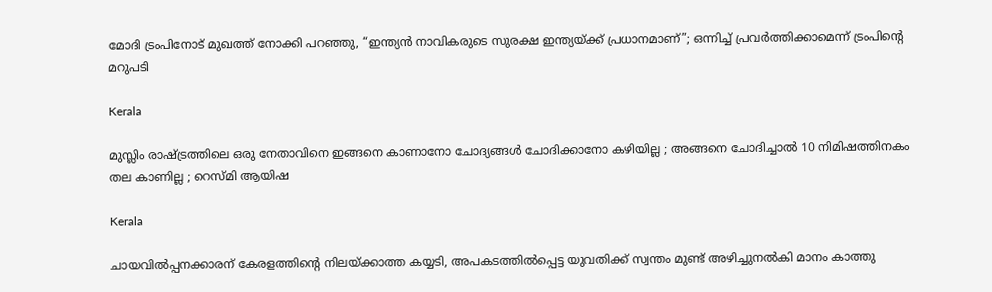മോദി ട്രംപിനോട് മുഖത്ത് നോക്കി പറഞ്ഞു, “ഇന്ത്യന്‍ നാവികരുടെ സുരക്ഷ ഇന്ത്യയ്‌ക്ക് പ്രധാനമാണ്”; ഒന്നിച്ച് പ്രവര്‍ത്തിക്കാമെന്ന് ട്രംപിന്റെ മറുപടി

Kerala

മുസ്ലിം രാഷ്‌ട്രത്തിലെ ഒരു നേതാവിനെ ഇങ്ങനെ കാണാനോ ചോദ്യങ്ങൾ ചോദിക്കാനോ കഴിയില്ല ; അങ്ങനെ ചോദിച്ചാൽ 10 നിമിഷത്തിനകം തല കാണില്ല ; റെസ്മി ആയിഷ

Kerala

ചായവില്‍പ്പനക്കാരന് കേരളത്തിന്റെ നിലയ്‌ക്കാത്ത കയ്യടി, അപകടത്തിൽപ്പെട്ട യുവതിക്ക് സ്വന്തം മുണ്ട് അഴിച്ചുനൽകി മാനം കാത്തു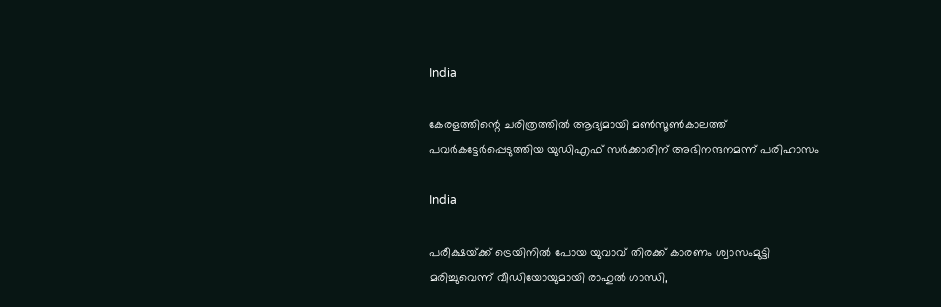India

കേരളത്തിന്റെ ചരിത്രത്തില്‍ ആദ്യമായി മണ്‍സൂണ്‍കാലത്ത് പവര്‍കട്ടേര്‍പ്പെടുത്തിയ യുഡിഎഫ് സര്‍ക്കാരിന് അഭിനന്ദനമന്ന് പരിഹാസം

India

പരീക്ഷയ്‌ക്ക് ട്രെയിനില്‍ പോയ യുവാവ് തിരക്ക് കാരണം ശ്വാസംമുട്ടി മരിച്ചുവെന്ന് വീഡിയോയുമായി രാഹുല്‍ ഗാന്ധി,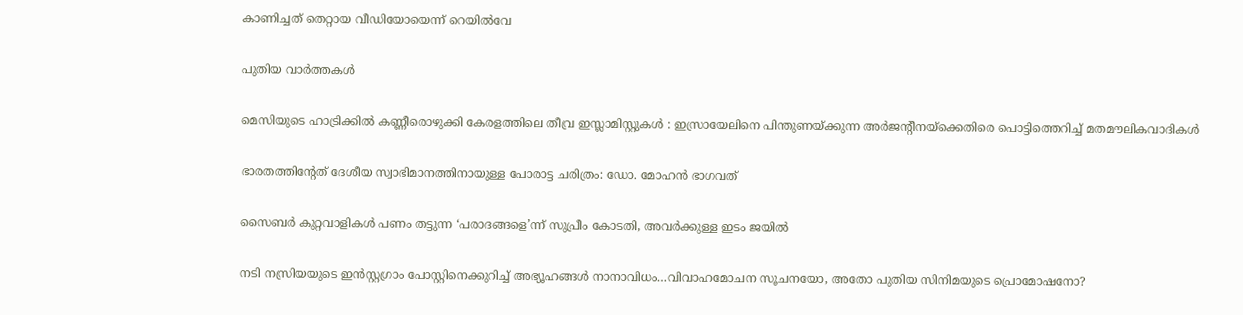കാണിച്ചത് തെറ്റായ വീഡിയോയെന്ന് റെയില്‍വേ

പുതിയ വാര്‍ത്തകള്‍

മെസിയുടെ ഹാട്രിക്കിൽ കണ്ണീരൊഴുക്കി കേരളത്തിലെ തീവ്ര ഇസ്ലാമിസ്റ്റുകൾ : ഇസ്രായേലിനെ പിന്തുണയ്‌ക്കുന്ന അർജന്റീനയ്‌ക്കെതിരെ പൊട്ടിത്തെറിച്ച് മതമൗലികവാദികൾ

ഭാരതത്തിന്റേത് ദേശീയ സ്വാഭിമാനത്തിനായുള്ള പോരാട്ട ചരിത്രം: ഡോ. മോഹന്‍ ഭാഗവത്

സൈബര്‍ കുറ്റവാളികള്‍ പണം തട്ടുന്ന ‘പരാദങ്ങളെ’ന്ന് സുപ്രീം കോടതി, അവര്‍ക്കുള്ള ഇടം ജയില്‍

നടി നസ്രിയയുടെ ഇന്‍സ്റ്റഗ്രാം പോസ്റ്റിനെക്കുറിച്ച് അഭ്യൂഹങ്ങള്‍ നാനാവിധം…വിവാഹമോചന സൂചനയോ, അതോ പുതിയ സിനിമയുടെ പ്രൊമോഷനോ?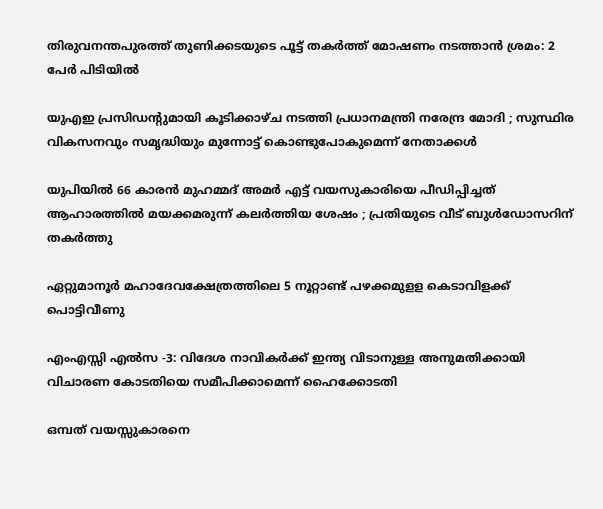തിരുവനന്തപുരത്ത് തുണിക്കടയുടെ പൂട്ട് തകര്‍ത്ത് മോഷണം നടത്താന്‍ ശ്രമം: 2 പേര്‍ പിടിയില്‍

യുഎഇ പ്രസിഡൻ്റുമായി കൂടിക്കാഴ്ച നടത്തി പ്രധാനമന്ത്രി നരേന്ദ്ര മോദി ; സുസ്ഥിര വികസനവും സമൃദ്ധിയും മുന്നോട്ട് കൊണ്ടുപോകുമെന്ന് നേതാക്കൾ

യുപിയിൽ 66 കാരൻ മുഹമ്മദ് അമർ എട്ട് വയസുകാരിയെ പീഡിപ്പിച്ചത് ആഹാരത്തിൽ മയക്കമരുന്ന് കലർത്തിയ ശേഷം ; പ്രതിയുടെ വീട് ബുൾഡോസറിന് തകർത്തു

ഏറ്റുമാനൂര്‍ മഹാദേവക്ഷേത്രത്തിലെ 5 നൂറ്റാണ്ട് പഴക്കമുളള കെടാവിളക്ക് പൊട്ടിവീണു

എംഎസ്സി എല്‍സ -3: വിദേശ നാവികര്‍ക്ക് ഇന്ത്യ വിടാനുള്ള അനുമതിക്കായി വിചാരണ കോടതിയെ സമീപിക്കാമെന്ന് ഹൈക്കോടതി

ഒമ്പത് വയസ്സുകാരനെ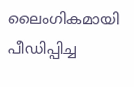ലൈംഗികമായി പീഡിപ്പിച്ച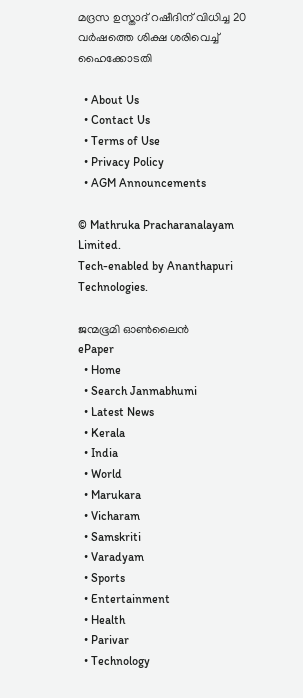മദ്രസ ഉസ്താദ് റഷീദിന് വിധിച്ച 20 വര്‍ഷത്തെ ശിക്ഷ ശരിവെച്ച് ഹൈക്കോടതി

  • About Us
  • Contact Us
  • Terms of Use
  • Privacy Policy
  • AGM Announcements

© Mathruka Pracharanalayam Limited.
Tech-enabled by Ananthapuri Technologies.

ജന്മഭൂമി ഓണ്‍ലൈന്‍
ePaper
  • Home
  • Search Janmabhumi
  • Latest News
  • Kerala
  • India
  • World
  • Marukara
  • Vicharam
  • Samskriti
  • Varadyam
  • Sports
  • Entertainment
  • Health
  • Parivar
  • Technology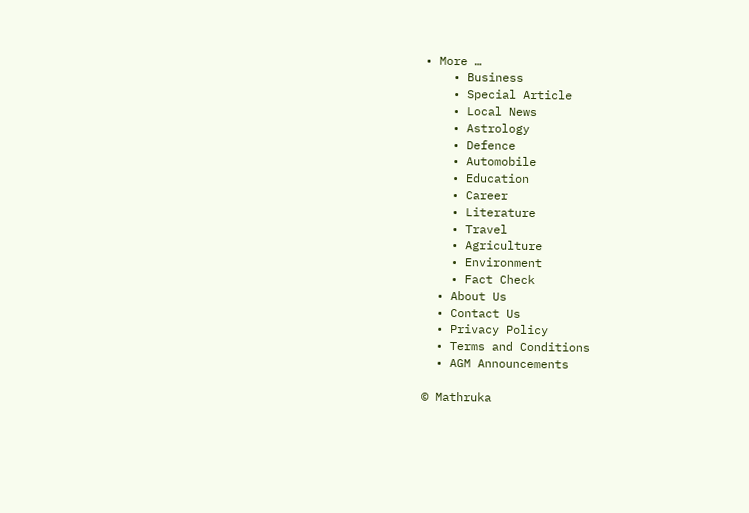• More …
    • Business
    • Special Article
    • Local News
    • Astrology
    • Defence
    • Automobile
    • Education
    • Career
    • Literature
    • Travel
    • Agriculture
    • Environment
    • Fact Check
  • About Us
  • Contact Us
  • Privacy Policy
  • Terms and Conditions
  • AGM Announcements

© Mathruka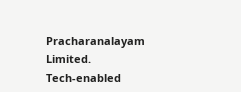Pracharanalayam Limited.
Tech-enabled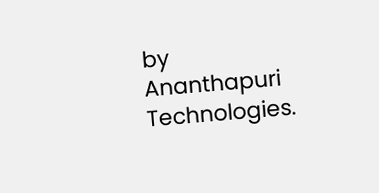by Ananthapuri Technologies.